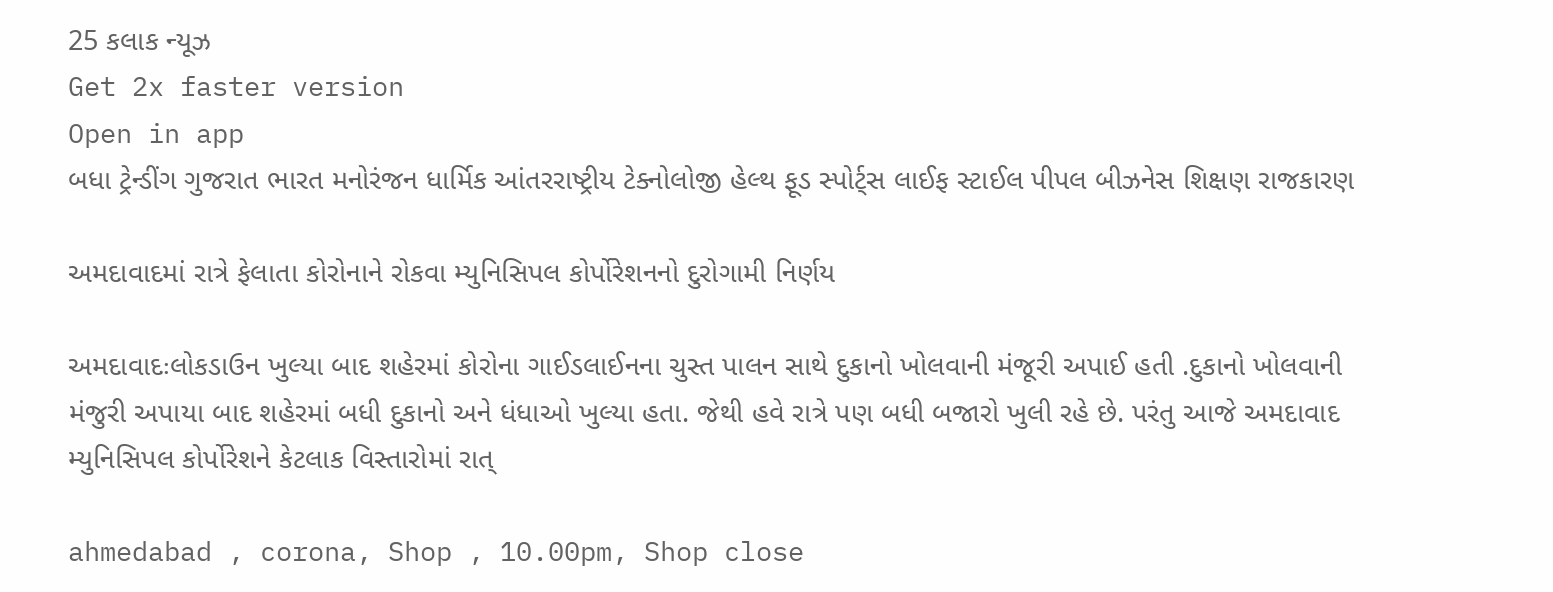25 કલાક ન્યૂઝ
Get 2x faster version
Open in app
બધા ટ્રેન્ડીંગ ગુજરાત ભારત મનોરંજન ધાર્મિક આંતરરાષ્ટ્રીય ટેક્નોલોજી હેલ્થ ફૂડ સ્પોર્ટ્સ લાઈફ સ્ટાઈલ પીપલ બીઝનેસ શિક્ષણ રાજકારણ

અમદાવાદમાં રાત્રે ફેલાતા કોરોનાને રોકવા મ્યુનિસિપલ કોર્પોરેશનનો દુરોગામી નિર્ણય

અમદાવાદઃલોકડાઉન ખુલ્યા બાદ શહેરમાં કોરોના ગાઈડલાઈનના ચુસ્ત પાલન સાથે દુકાનો ખોલવાની મંજૂરી અપાઈ હતી .દુકાનો ખોલવાની મંજુરી અપાયા બાદ શહેરમાં બધી દુકાનો અને ધંધાઓ ખુલ્યા હતા. જેથી હવે રાત્રે પણ બધી બજારો ખુલી રહે છે. પરંતુ આજે અમદાવાદ મ્યુનિસિપલ કોર્પોરેશને કેટલાક વિસ્તારોમાં રાત્

ahmedabad , corona, Shop , 10.00pm, Shop close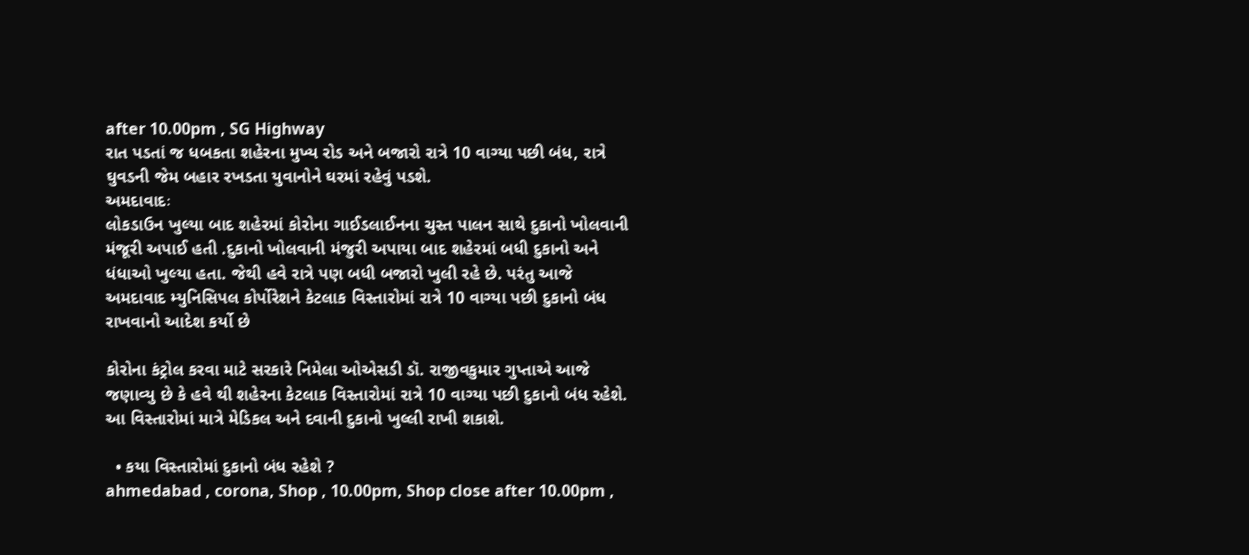after 10.00pm , SG Highway
રાત પડતાં જ ધબકતા શહેરના મુખ્ય રોડ અને બજારો રાત્રે 10 વાગ્યા પછી બંધ, રાત્રે ઘુવડની જેમ બહાર રખડતા યુવાનોને ઘરમાં રહેવું પડશે.
અમદાવાદઃ
લોકડાઉન ખુલ્યા બાદ શહેરમાં કોરોના ગાઈડલાઈનના ચુસ્ત પાલન સાથે દુકાનો ખોલવાની મંજૂરી અપાઈ હતી .દુકાનો ખોલવાની મંજુરી અપાયા બાદ શહેરમાં બધી દુકાનો અને ધંધાઓ ખુલ્યા હતા. જેથી હવે રાત્રે પણ બધી બજારો ખુલી રહે છે. પરંતુ આજે અમદાવાદ મ્યુનિસિપલ કોર્પોરેશને કેટલાક વિસ્તારોમાં રાત્રે 10 વાગ્યા પછી દુકાનો બંધ રાખવાનો આદેશ કર્યો છે

કોરોના કંટ્રોલ કરવા માટે સરકારે નિમેલા ઓએસડી ડૉ. રાજીવકુમાર ગુપ્તાએ આજે જણાવ્યુ છે કે હવે થી શહેરના કેટલાક વિસ્તારોમાં રાત્રે 10 વાગ્યા પછી દુકાનો બંધ રહેશે. આ વિસ્તારોમાં માત્રે મેડિકલ અને દવાની દુકાનો ખુલ્લી રાખી શકાશે.

  • કયા વિસ્તારોમાં દુકાનો બંધ રહેશે ?
ahmedabad , corona, Shop , 10.00pm, Shop close after 10.00pm ,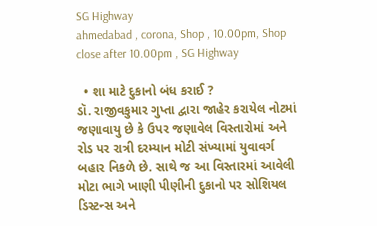SG Highway
ahmedabad , corona, Shop , 10.00pm, Shop close after 10.00pm , SG Highway

  • શા માટે દુકાનો બંધ કરાઈ ?
ડૉ. રાજીવકુમાર ગુપ્તા દ્વારા જાહેર કરાયેલ નોટમાં જણાવાયુ છે કે ઉપર જણાવેલ વિસ્તારોમાં અને રોડ પર રાત્રી દરમ્યાન મોટી સંખ્યામાં યુવાવર્ગ બહાર નિકળે છે. સાથે જ આ વિસ્તારમાં આવેલી મોટા ભાગે ખાણી પીણીની દુકાનો પર સોશિયલ ડિસ્ટન્સ અને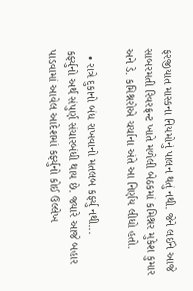ફરજીયાત માસ્કના નિયમોનું પાલન થતું નથી. જેને લઈને આજે સાબરમતી રિવરફ્રન્ટ ખાતે મળેલી બેઠકમાં કમિશ્નર મુકેશ કુમાર અને ડે. કમિશ્નરોએ ચર્ચાના અંતે આ નિર્ણય લીધો હતો.

  • રાત્રે દુકાનો બંધ રાખવાનો મતલબ કર્ફ્યુ નથી...
કર્ફ્યુનો અર્થ સંપુર્ણ સંચારબંધી થાય છે. જ્યારે આજે બહાર પાડવામાં આવેલ આદેશમાં કર્ફ્યુનો કોઈ ઉલ્લેખ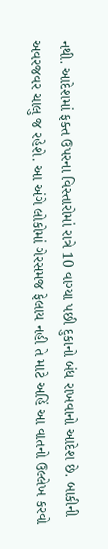નથી. આદેશમાં ફક્ત ઉપરના વિસ્તારોમાં રાત્રે 10 વાગ્યા પછી દુકાનો બંધ રાખવાનો આદેશ છે. બાકીની અવરજવર ચાલુ જ રહેશે. આ અંગે લોકોમાં ગેરસમજ ફેલાય નહી તે માટે અહિં આ વાતનો ઉલ્લેખ કરવો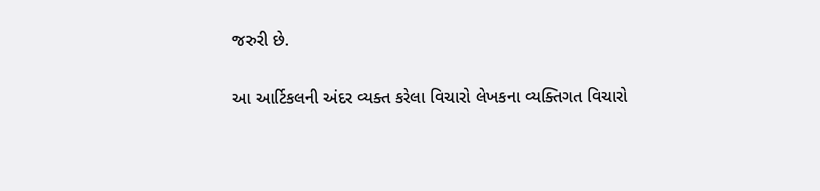જરુરી છે.


આ આર્ટિકલની અંદર વ્યક્ત કરેલા વિચારો લેખકના વ્યક્તિગત વિચારો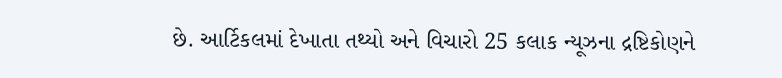છે. આર્ટિકલમાં દેખાતા તથ્યો અને વિચારો 25 કલાક ન્યૂઝના દ્રષ્ટિકોણને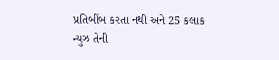પ્રતિબીંબ કરતા નથી અને 25 કલાક ન્યુઝ તેની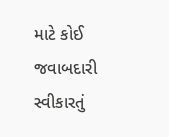માટે કોઈ જવાબદારી સ્વીકારતું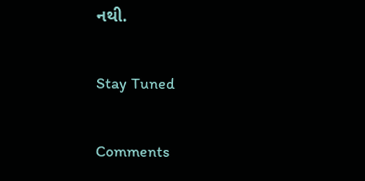નથી.

Stay Tuned

Comments